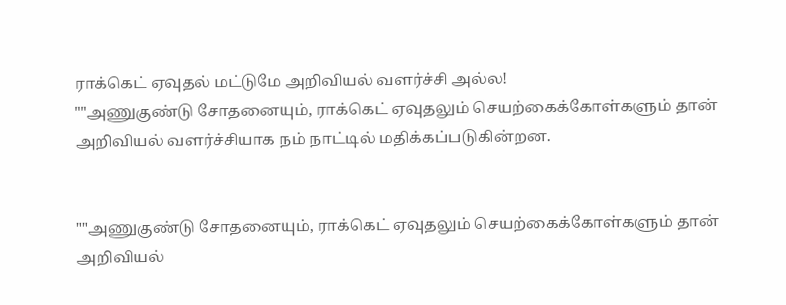ராக்கெட் ஏவுதல் மட்டுமே அறிவியல் வளர்ச்சி அல்ல!
""அணுகுண்டு சோதனையும், ராக்கெட் ஏவுதலும் செயற்கைக்கோள்களும் தான் அறிவியல் வளர்ச்சியாக நம் நாட்டில் மதிக்கப்படுகின்றன.


""அணுகுண்டு சோதனையும், ராக்கெட் ஏவுதலும் செயற்கைக்கோள்களும் தான் அறிவியல்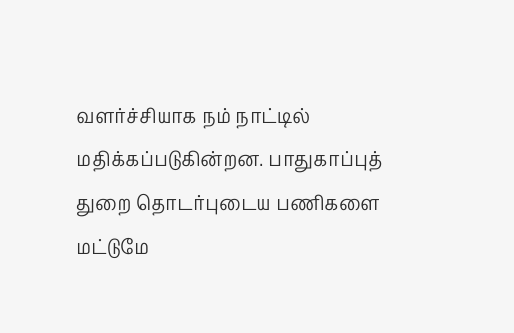வளர்ச்சியாக நம் நாட்டில் மதிக்கப்படுகின்றன. பாதுகாப்புத் துறை தொடர்புடைய பணிகளை மட்டுமே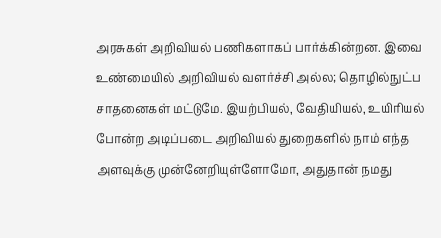அரசுகள் அறிவியல் பணிகளாகப் பார்க்கின்றன. இவை உண்மையில் அறிவியல் வளர்ச்சி அல்ல; தொழில்நுட்ப சாதனைகள் மட்டுமே. இயற்பியல், வேதியியல், உயிரியல் போன்ற அடிப்படை அறிவியல் துறைகளில் நாம் எந்த அளவுக்கு முன்னேறியுள்ளோமோ, அதுதான் நமது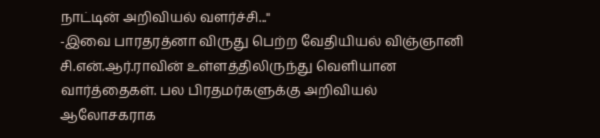நாட்டின் அறிவியல் வளர்ச்சி...''
-இவை பாரதரத்னா விருது பெற்ற வேதியியல் விஞ்ஞானி சி.என்.ஆர்.ராவின் உள்ளத்திலிருந்து வெளியான வார்த்தைகள். பல பிரதமர்களுக்கு அறிவியல் ஆலோசகராக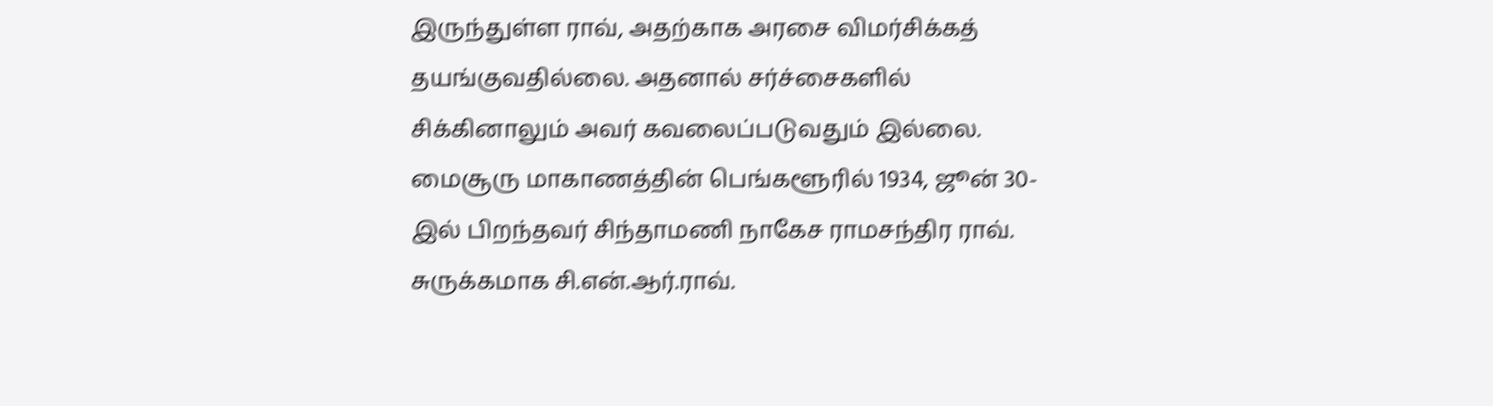இருந்துள்ள ராவ், அதற்காக அரசை விமர்சிக்கத் தயங்குவதில்லை. அதனால் சர்ச்சைகளில் சிக்கினாலும் அவர் கவலைப்படுவதும் இல்லை.
மைசூரு மாகாணத்தின் பெங்களூரில் 1934, ஜூன் 30-இல் பிறந்தவர் சிந்தாமணி நாகேச ராமசந்திர ராவ். சுருக்கமாக சி.என்.ஆர்.ராவ்.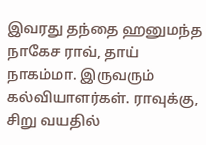இவரது தந்தை ஹனுமந்த நாகேச ராவ், தாய் நாகம்மா. இருவரும் கல்வியாளர்கள். ராவுக்கு, சிறு வயதில்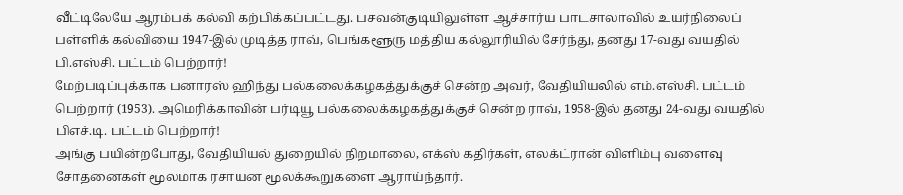வீட்டிலேயே ஆரம்பக் கல்வி கற்பிக்கப்பட்டது. பசவன்குடியிலுள்ள ஆச்சார்ய பாடசாலாவில் உயர்நிலைப் பள்ளிக் கல்வியை 1947-இல் முடித்த ராவ், பெங்களூரு மத்திய கல்லூரியில் சேர்ந்து, தனது 17-வது வயதில் பி.எஸ்சி. பட்டம் பெற்றார்!
மேற்படிப்புக்காக பனாரஸ் ஹிந்து பல்கலைக்கழகத்துக்குச் சென்ற அவர், வேதியியலில் எம்.எஸ்சி. பட்டம் பெற்றார் (1953). அமெரிக்காவின் பர்டியூ பல்கலைக்கழகத்துக்குச் சென்ற ராவ், 1958-இல் தனது 24-வது வயதில் பிஎச்.டி. பட்டம் பெற்றார்!
அங்கு பயின்றபோது, வேதியியல் துறையில் நிறமாலை, எக்ஸ் கதிர்கள், எலக்ட்ரான் விளிம்பு வளைவு சோதனைகள் மூலமாக ரசாயன மூலக்கூறுகளை ஆராய்ந்தார்.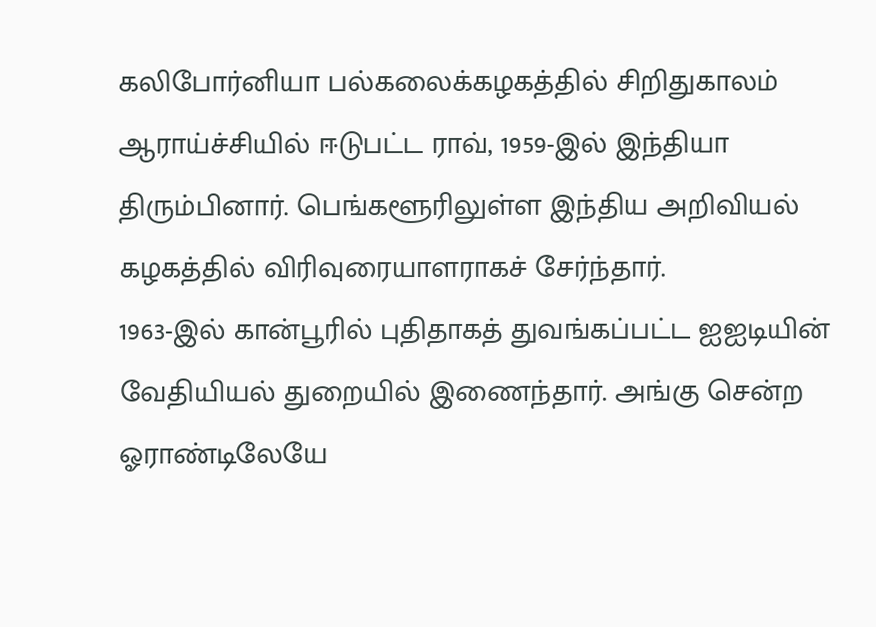கலிபோர்னியா பல்கலைக்கழகத்தில் சிறிதுகாலம் ஆராய்ச்சியில் ஈடுபட்ட ராவ், 1959-இல் இந்தியா திரும்பினார். பெங்களூரிலுள்ள இந்திய அறிவியல் கழகத்தில் விரிவுரையாளராகச் சேர்ந்தார்.
1963-இல் கான்பூரில் புதிதாகத் துவங்கப்பட்ட ஐஐடியின் வேதியியல் துறையில் இணைந்தார். அங்கு சென்ற ஓராண்டிலேயே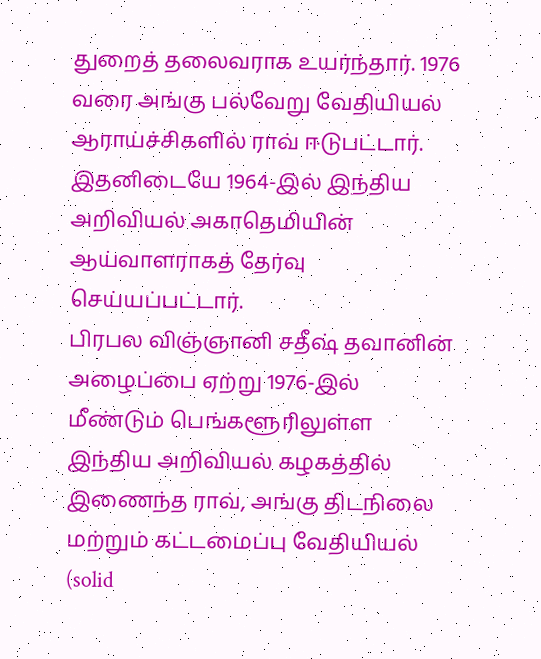துறைத் தலைவராக உயர்ந்தார். 1976 வரை அங்கு பல்வேறு வேதியியல் ஆராய்ச்சிகளில் ராவ் ஈடுபட்டார். இதனிடையே 1964-இல் இந்திய அறிவியல் அகாதெமியின் ஆய்வாளராகத் தேர்வு செய்யப்பட்டார்.
பிரபல விஞ்ஞானி சதீஷ் தவானின் அழைப்பை ஏற்று 1976-இல் மீண்டும் பெங்களூரிலுள்ள இந்திய அறிவியல் கழகத்தில் இணைந்த ராவ், அங்கு திடநிலை மற்றும் கட்டமைப்பு வேதியியல் (solid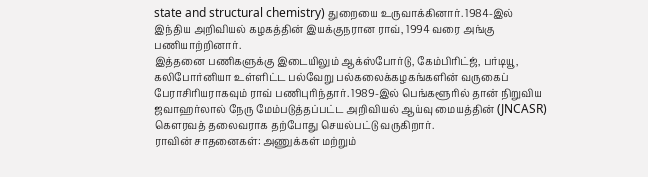state and structural chemistry) துறையை உருவாக்கினார். 1984-இல் இந்திய அறிவியல் கழகத்தின் இயக்குநரான ராவ், 1994 வரை அங்கு பணியாற்றினார்.
இத்தனை பணிகளுக்கு இடையிலும் ஆக்ஸ்போர்டு, கேம்பிரிட்ஜ், பர்டியூ, கலிபோர்னியா உள்ளிட்ட பல்வேறு பல்கலைக்கழகங்களின் வருகைப் பேராசிரியராகவும் ராவ் பணிபுரிந்தார். 1989-இல் பெங்களூரில் தான் நிறுவிய ஜவாஹர்லால் நேரு மேம்படுத்தப்பட்ட அறிவியல் ஆய்வு மையத்தின் (JNCASR) கெளரவத் தலைவராக தற்போது செயல்பட்டு வருகிறார்.
ராவின் சாதனைகள்: அணுக்கள் மற்றும்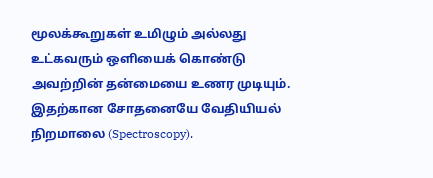மூலக்கூறுகள் உமிழும் அல்லது உட்கவரும் ஒளியைக் கொண்டு அவற்றின் தன்மையை உணர முடியும். இதற்கான சோதனையே வேதியியல் நிறமாலை (Spectroscopy).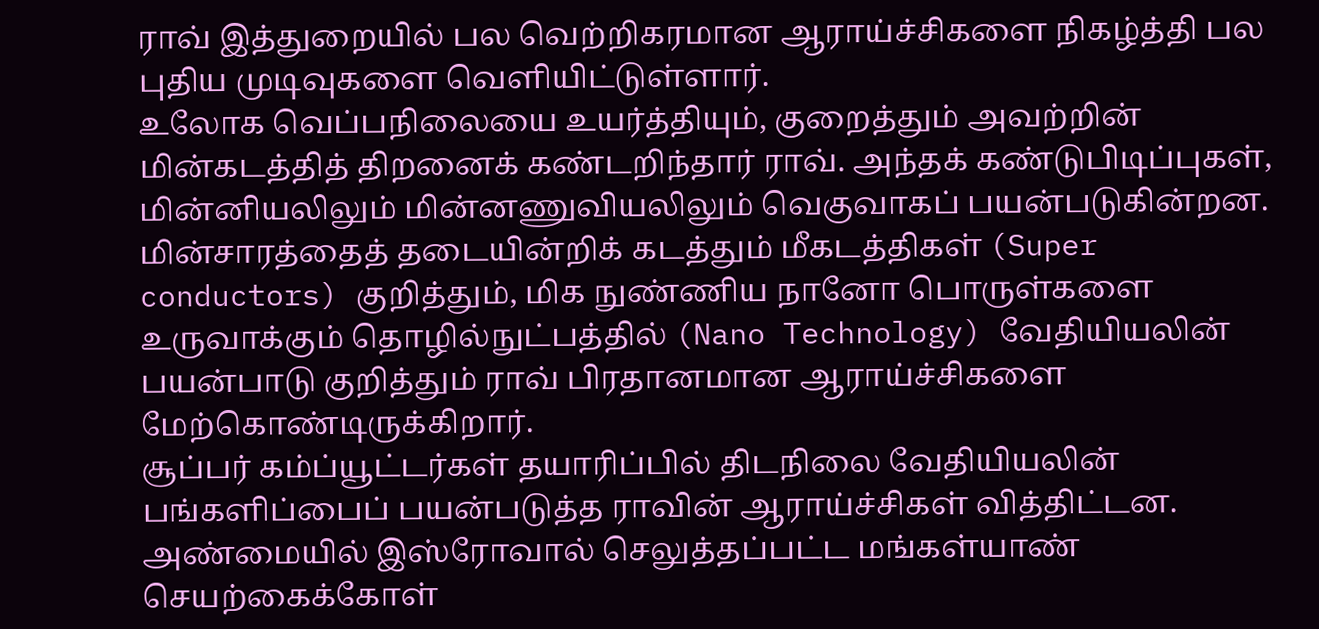ராவ் இத்துறையில் பல வெற்றிகரமான ஆராய்ச்சிகளை நிகழ்த்தி பல புதிய முடிவுகளை வெளியிட்டுள்ளார்.
உலோக வெப்பநிலையை உயர்த்தியும், குறைத்தும் அவற்றின் மின்கடத்தித் திறனைக் கண்டறிந்தார் ராவ். அந்தக் கண்டுபிடிப்புகள், மின்னியலிலும் மின்னணுவியலிலும் வெகுவாகப் பயன்படுகின்றன.
மின்சாரத்தைத் தடையின்றிக் கடத்தும் மீகடத்திகள் (Super conductors) குறித்தும், மிக நுண்ணிய நானோ பொருள்களை உருவாக்கும் தொழில்நுட்பத்தில் (Nano Technology) வேதியியலின் பயன்பாடு குறித்தும் ராவ் பிரதானமான ஆராய்ச்சிகளை மேற்கொண்டிருக்கிறார்.
சூப்பர் கம்ப்யூட்டர்கள் தயாரிப்பில் திடநிலை வேதியியலின் பங்களிப்பைப் பயன்படுத்த ராவின் ஆராய்ச்சிகள் வித்திட்டன. அண்மையில் இஸ்ரோவால் செலுத்தப்பட்ட மங்கள்யாண் செயற்கைக்கோள்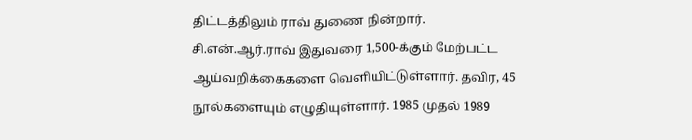திட்டத்திலும் ராவ் துணை நின்றார்.
சி.என்.ஆர்.ராவ் இதுவரை 1,500-க்கும் மேற்பட்ட ஆய்வறிக்கைகளை வெளியிட்டுள்ளார். தவிர, 45 நூல்களையும் எழுதியுள்ளார். 1985 முதல் 1989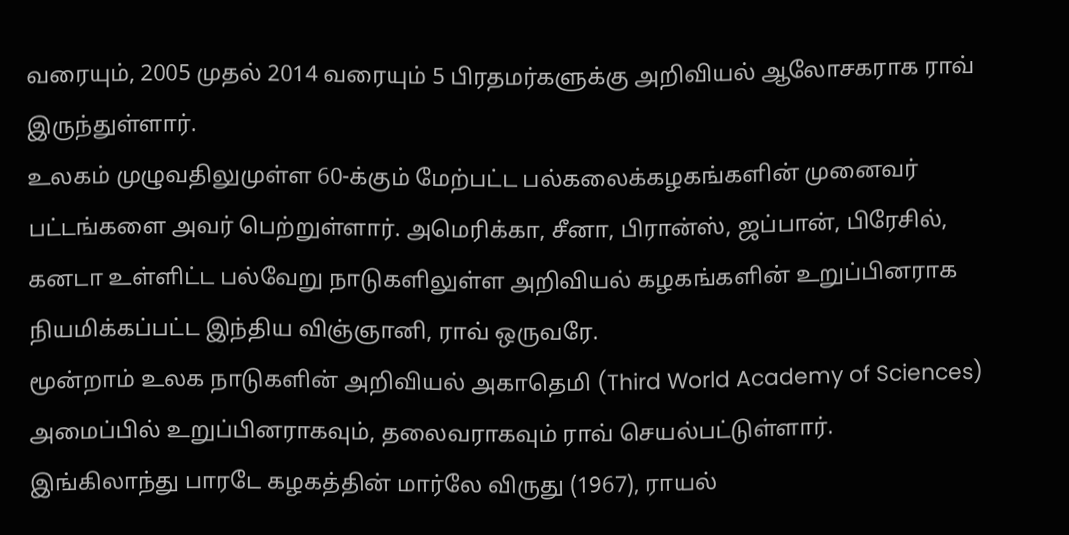வரையும், 2005 முதல் 2014 வரையும் 5 பிரதமர்களுக்கு அறிவியல் ஆலோசகராக ராவ் இருந்துள்ளார்.
உலகம் முழுவதிலுமுள்ள 60-க்கும் மேற்பட்ட பல்கலைக்கழகங்களின் முனைவர் பட்டங்களை அவர் பெற்றுள்ளார். அமெரிக்கா, சீனா, பிரான்ஸ், ஜப்பான், பிரேசில், கனடா உள்ளிட்ட பல்வேறு நாடுகளிலுள்ள அறிவியல் கழகங்களின் உறுப்பினராக நியமிக்கப்பட்ட இந்திய விஞ்ஞானி, ராவ் ஒருவரே.
மூன்றாம் உலக நாடுகளின் அறிவியல் அகாதெமி (Third World Academy of Sciences) அமைப்பில் உறுப்பினராகவும், தலைவராகவும் ராவ் செயல்பட்டுள்ளார்.
இங்கிலாந்து பாரடே கழகத்தின் மார்லே விருது (1967), ராயல்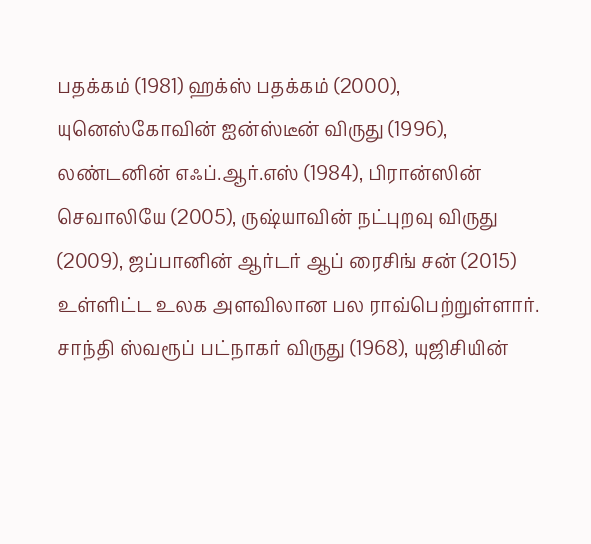பதக்கம் (1981) ஹக்ஸ் பதக்கம் (2000), யுனெஸ்கோவின் ஐன்ஸ்டீன் விருது (1996), லண்டனின் எஃப்.ஆர்.எஸ் (1984), பிரான்ஸின் செவாலியே (2005), ருஷ்யாவின் நட்புறவு விருது (2009), ஜப்பானின் ஆர்டர் ஆப் ரைசிங் சன் (2015) உள்ளிட்ட உலக அளவிலான பல ராவ்பெற்றுள்ளார்.
சாந்தி ஸ்வரூப் பட்நாகர் விருது (1968), யுஜிசியின்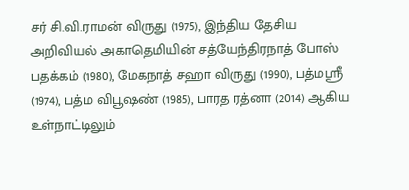சர் சி.வி.ராமன் விருது (1975), இந்திய தேசிய அறிவியல் அகாதெமியின் சத்யேந்திரநாத் போஸ் பதக்கம் (1980), மேகநாத் சஹா விருது (1990), பத்மஸ்ரீ (1974), பத்ம விபூஷண் (1985), பாரத ரத்னா (2014) ஆகிய உள்நாட்டிலும்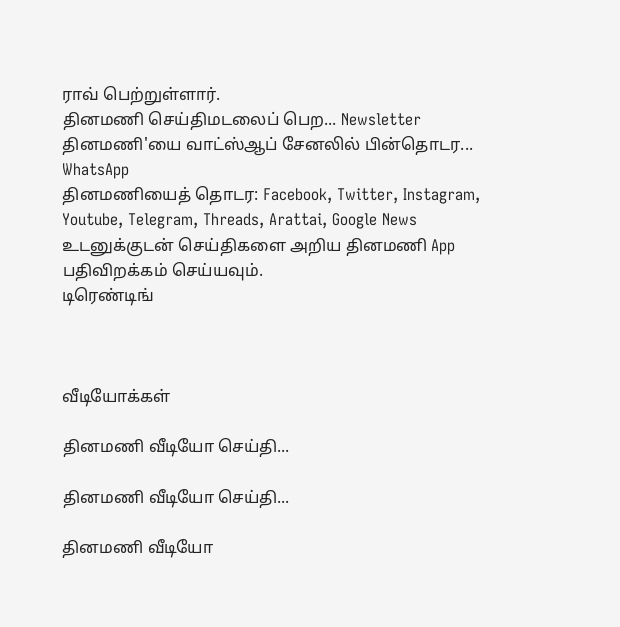ராவ் பெற்றுள்ளார்.
தினமணி செய்திமடலைப் பெற... Newsletter
தினமணி'யை வாட்ஸ்ஆப் சேனலில் பின்தொடர... WhatsApp
தினமணியைத் தொடர: Facebook, Twitter, Instagram, Youtube, Telegram, Threads, Arattai, Google News
உடனுக்குடன் செய்திகளை அறிய தினமணி App பதிவிறக்கம் செய்யவும்.
டிரெண்டிங்



வீடியோக்கள்

தினமணி வீடியோ செய்தி...

தினமணி வீடியோ செய்தி...

தினமணி வீடியோ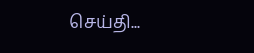செய்தி...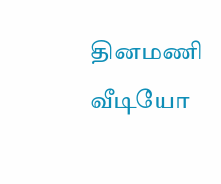தினமணி வீடியோ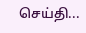செய்தி...